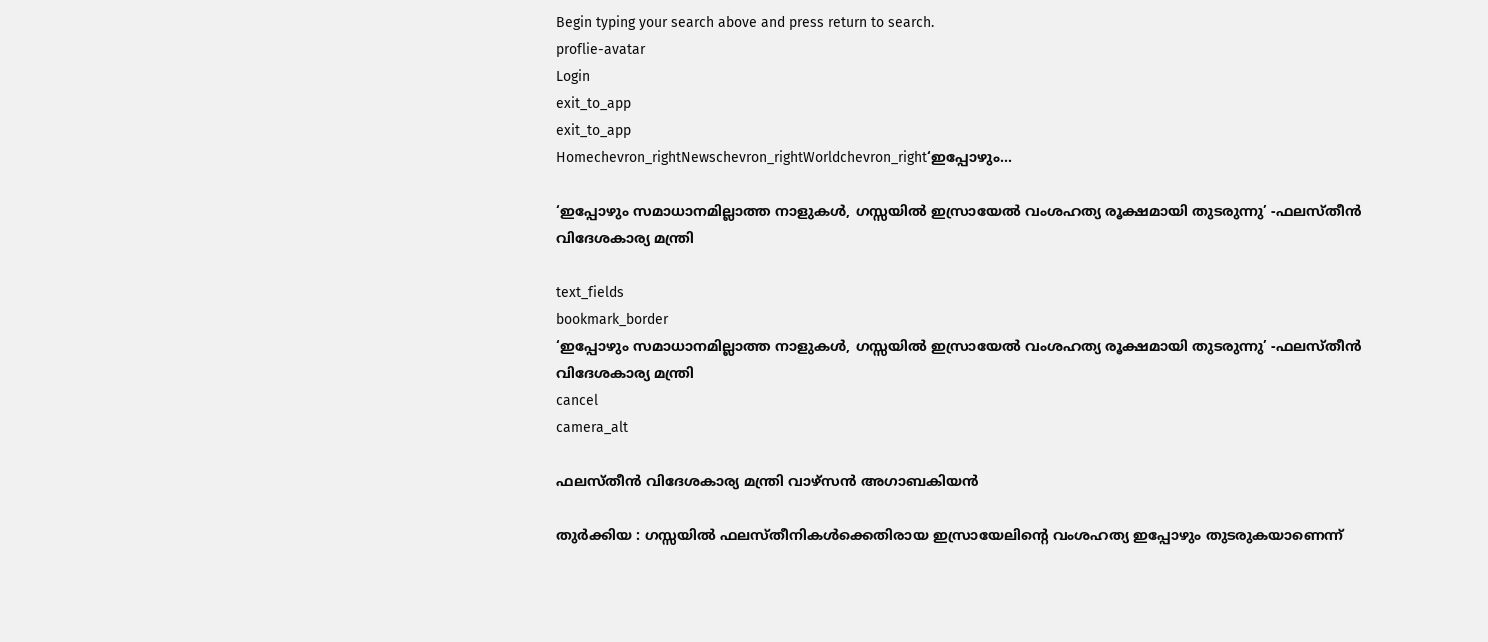Begin typing your search above and press return to search.
proflie-avatar
Login
exit_to_app
exit_to_app
Homechevron_rightNewschevron_rightWorldchevron_right‘ഇപ്പോഴും...

‘ഇപ്പോഴും സമാധാനമില്ലാത്ത നാളുകൾ, ഗസ്സയിൽ ഇസ്രായേൽ വംശഹത്യ രൂക്ഷമായി തുടരുന്നു’ -ഫലസ്തീൻ വിദേശകാര്യ മന്ത്രി

text_fields
bookmark_border
‘ഇപ്പോഴും സമാധാനമില്ലാത്ത നാളുകൾ, ഗസ്സയിൽ ഇസ്രായേൽ വംശഹത്യ രൂക്ഷമായി തുടരുന്നു’ -ഫലസ്തീൻ വിദേശകാര്യ മന്ത്രി
cancel
camera_alt

ഫലസ്തീൻ വിദേശകാര്യ മന്ത്രി വാഴ്സൻ അഗാബകിയൻ

തുർക്കിയ : ഗസ്സയിൽ ഫലസ്തീനികൾക്കെതിരായ ഇസ്രായേലിന്റെ വംശഹത്യ ഇപ്പോഴും തുടരുകയാണെന്ന്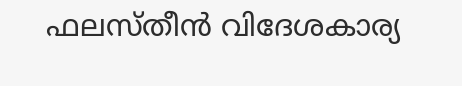ഫലസ്തീൻ വിദേശകാര്യ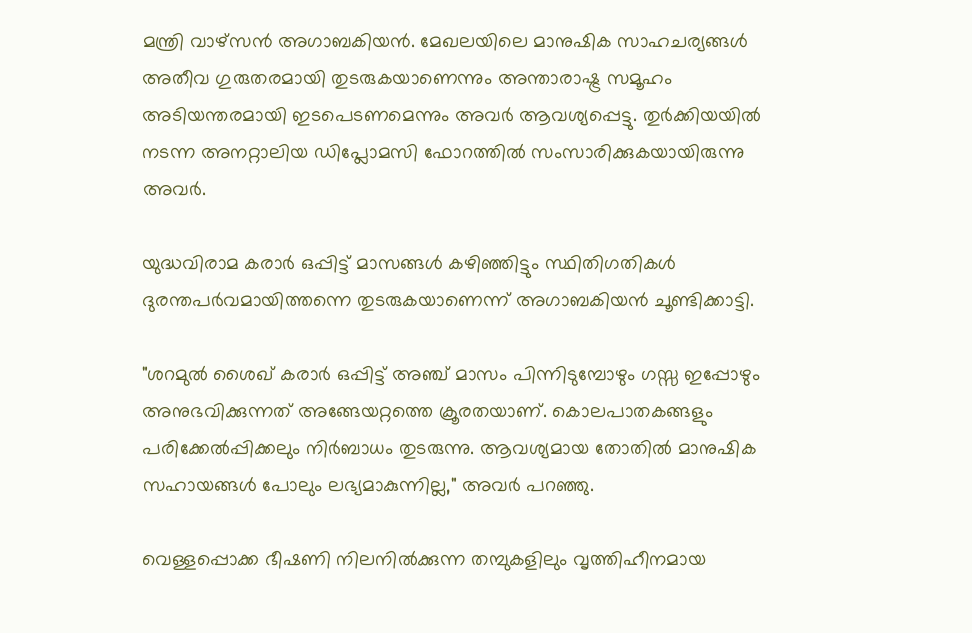മന്ത്രി വാഴ്സൻ അഗാബകിയൻ. മേഖലയിലെ മാനുഷിക സാഹചര്യങ്ങൾ അതീവ ഗുരുതരമായി തുടരുകയാണെന്നും അന്താരാഷ്ട്ര സമൂഹം അടിയന്തരമായി ഇടപെടണമെന്നും അവർ ആവശ്യപ്പെട്ടു. തുർക്കിയയിൽ നടന്ന അനറ്റാലിയ ഡിപ്ലോമസി ഫോറത്തിൽ സംസാരിക്കുകയായിരുന്നു അവർ.

യുദ്ധവിരാമ കരാർ ഒപ്പിട്ട് മാസങ്ങൾ കഴിഞ്ഞിട്ടും സ്ഥിതിഗതികൾ ദുരന്തപർവമായിത്തന്നെ തുടരുകയാണെന്ന് അഗാബകിയൻ ചൂണ്ടിക്കാട്ടി.

"ശറമുൽ ശൈഖ് കരാർ ഒപ്പിട്ട് അഞ്ച് മാസം പിന്നിടുമ്പോഴും ഗസ്സ ഇപ്പോഴും അനുഭവിക്കുന്നത് അങ്ങേയറ്റത്തെ ക്രൂരതയാണ്. കൊലപാതകങ്ങളും പരിക്കേൽപ്പിക്കലും നിർബാധം തുടരുന്നു. ആവശ്യമായ തോതിൽ മാനുഷിക സഹായങ്ങൾ പോലും ലഭ്യമാകുന്നില്ല," അവർ പറഞ്ഞു.

വെള്ളപ്പൊക്ക ഭീഷണി നിലനിൽക്കുന്ന തമ്പുകളിലും വൃത്തിഹീനമായ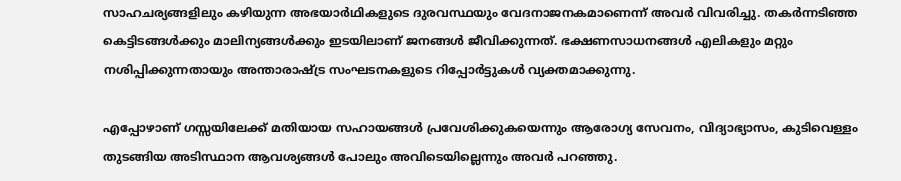സാഹചര്യങ്ങളിലും കഴിയുന്ന അഭയാർഥികളുടെ ദുരവസ്ഥയും വേദനാജനകമാണെന്ന് അവർ വിവരിച്ചു. തകർന്നടിഞ്ഞ കെട്ടിടങ്ങൾക്കും മാലിന്യങ്ങൾക്കും ഇടയിലാണ് ജനങ്ങൾ ജീവിക്കുന്നത്. ഭക്ഷണസാധനങ്ങൾ എലികളും മറ്റും നശിപ്പിക്കുന്നതായും അന്താരാഷ്ട്ര സംഘടനകളുടെ റിപ്പോർട്ടുകൾ വ്യക്തമാക്കുന്നു.

എപ്പോഴാണ് ഗസ്സയിലേക്ക് മതിയായ സഹായങ്ങൾ പ്രവേശിക്കുകയെന്നും ആരോഗ്യ സേവനം, വിദ്യാഭ്യാസം, കുടിവെള്ളം തുടങ്ങിയ അടിസ്ഥാന ആവശ്യങ്ങൾ പോലും അവിടെയില്ലെന്നും അവർ പറഞ്ഞു.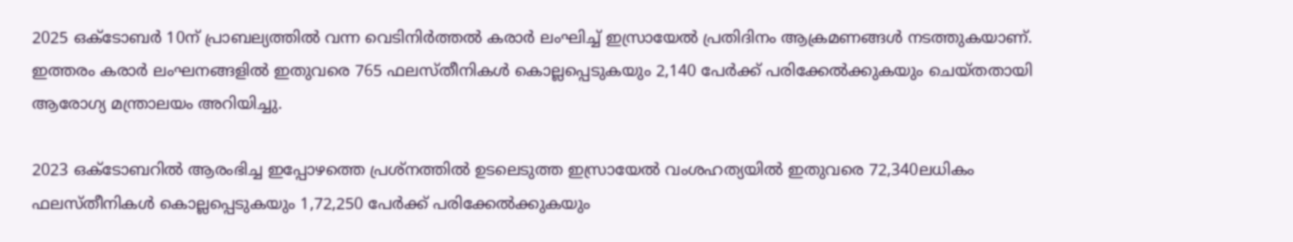2025 ഒക്ടോബർ 10ന് പ്രാബല്യത്തിൽ വന്ന വെടിനിർത്തൽ കരാർ ലംഘിച്ച് ഇസ്രായേൽ പ്രതിദിനം ആക്രമണങ്ങൾ നടത്തുകയാണ്. ഇത്തരം കരാർ ലംഘനങ്ങളിൽ ഇതുവരെ 765 ഫലസ്തീനികൾ കൊല്ലപ്പെടുകയും 2,140 പേർക്ക് പരിക്കേൽക്കുകയും ചെയ്തതായി ആരോഗ്യ മന്ത്രാലയം അറിയിച്ചു.

2023 ഒക്ടോബറിൽ ആരംഭിച്ച ഇപ്പോഴത്തെ പ്രശ്നത്തിൽ ഉടലെടുത്ത ഇസ്രായേൽ വംശഹത്യയിൽ ഇതുവരെ 72,340ലധികം ഫലസ്തീനികൾ കൊല്ലപ്പെടുകയും 1,72,250 പേർക്ക് പരിക്കേൽക്കുകയും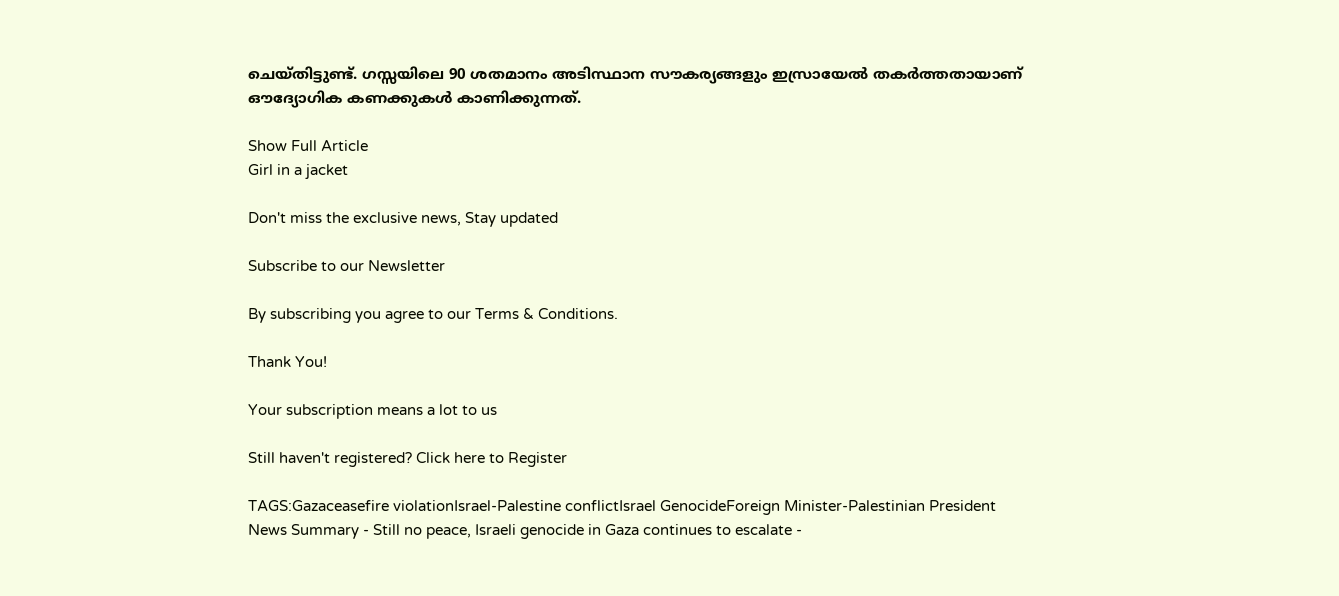ചെയ്തിട്ടുണ്ട്. ഗസ്സയിലെ 90 ശതമാനം അടിസ്ഥാന സൗകര്യങ്ങളും ഇസ്രായേൽ തകർത്തതായാണ് ഔദ്യോഗിക കണക്കുകൾ കാണിക്കുന്നത്.

Show Full Article
Girl in a jacket

Don't miss the exclusive news, Stay updated

Subscribe to our Newsletter

By subscribing you agree to our Terms & Conditions.

Thank You!

Your subscription means a lot to us

Still haven't registered? Click here to Register

TAGS:Gazaceasefire violationIsrael-Palestine conflictIsrael GenocideForeign Minister-Palestinian President
News Summary - Still no peace, Israeli genocide in Gaza continues to escalate -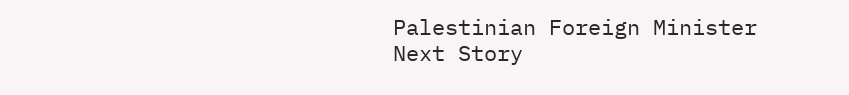Palestinian Foreign Minister
Next Story